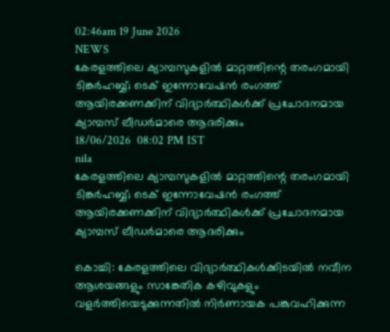02:46am 19 June 2026
NEWS
കേരളത്തിലെ ക്യാമ്പസുകളിൽ മാറ്റത്തിന്റെ തരംഗമായി ടിങ്കർഹബ്ബ്; ടെക് ഇന്നോവേഷൻ രംഗത്ത് ആയിരക്കണക്കിന് വിദ്യാർത്ഥികൾക്ക് പ്രചോദനമായ ക്യാമ്പസ് ലീഡർമാരെ ആദരിക്കും
18/06/2026  08:02 PM IST
nila
കേരളത്തിലെ ക്യാമ്പസുകളിൽ മാറ്റത്തിന്റെ തരംഗമായി ടിങ്കർഹബ്ബ്; ടെക് ഇന്നോവേഷൻ രംഗത്ത് ആയിരക്കണക്കിന് വിദ്യാർത്ഥികൾക്ക് പ്രചോദനമായ ക്യാമ്പസ് ലീഡർമാരെ ആദരിക്കും

കൊച്ചി: കേരളത്തിലെ വിദ്യാർത്ഥികൾക്കിടയിൽ നവീന ആശയങ്ങളും സാങ്കേതിക കഴിവുകളും വളർത്തിയെടുക്കുന്നതിൽ നിർണായക പങ്കുവഹിക്കുന്ന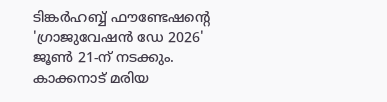ടിങ്കർഹബ്ബ് ഫൗണ്ടേഷന്റെ 'ഗ്രാജുവേഷൻ ഡേ 2026' ജൂൺ 21-ന് നടക്കും. കാക്കനാട് മരിയ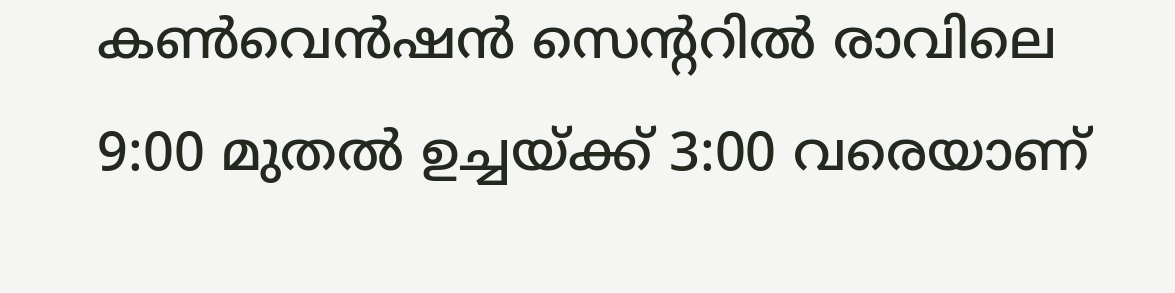കൺവെൻഷൻ സെന്ററിൽ രാവിലെ 9:00 മുതൽ ഉച്ചയ്ക്ക് 3:00 വരെയാണ്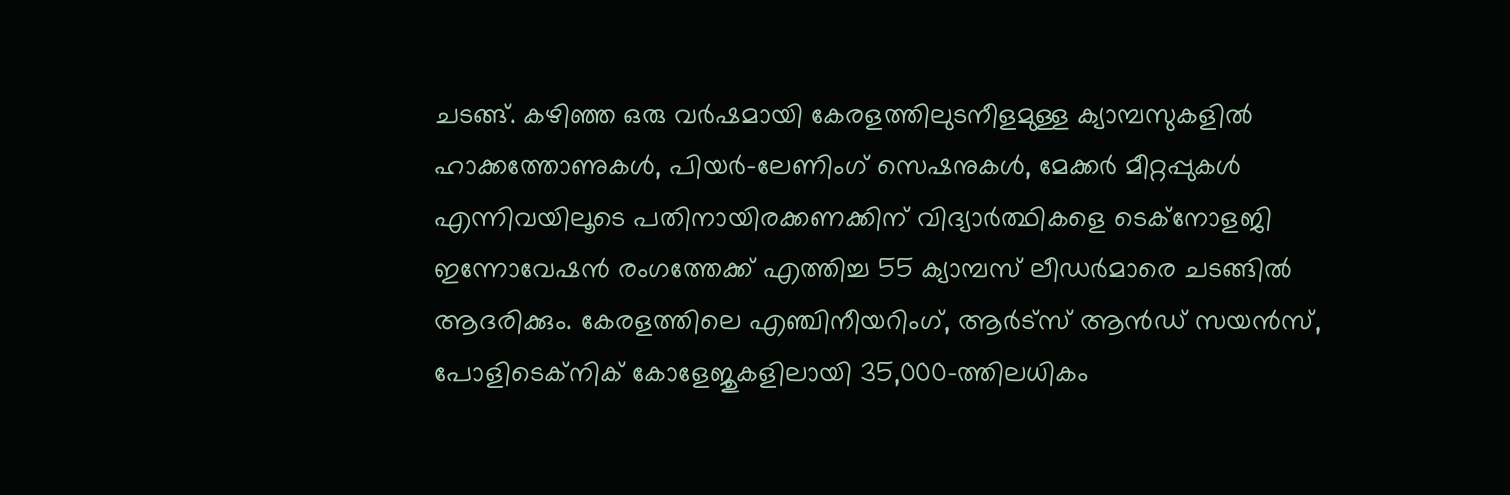ചടങ്ങ്. കഴിഞ്ഞ ഒരു വർഷമായി കേരളത്തിലുടനീളമുള്ള ക്യാമ്പസുകളിൽ ഹാക്കത്തോണുകൾ, പിയർ-ലേണിംഗ് സെഷനുകൾ, മേക്കർ മീറ്റപ്പുകൾ എന്നിവയിലൂടെ പതിനായിരക്കണക്കിന് വിദ്യാർത്ഥികളെ ടെക്നോളജി ഇന്നോവേഷൻ രംഗത്തേക്ക് എത്തിച്ച 55 ക്യാമ്പസ് ലീഡർമാരെ ചടങ്ങിൽ ആദരിക്കും. കേരളത്തിലെ എഞ്ചിനീയറിംഗ്, ആർട്സ് ആൻഡ് സയൻസ്, പോളിടെക്നിക് കോളേജുകളിലായി 35,000-ത്തിലധികം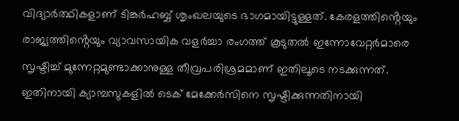വിദ്യാർത്ഥികളാണ് ടിങ്കർഹബ്ബ് ശൃംഖലയുടെ ഭാഗമായിട്ടുള്ളത്. കേരളത്തിൻ്റെയും രാജ്യത്തിൻ്റെയും വ്യാവസായിക വളർച്ചാ രംഗത്ത് കൂടുതൽ ഇന്നോവേറ്റർമാരെ സൃഷ്ടിച്ച് മുന്നേറ്റമുണ്ടാക്കാനുള്ള തീവ്രപരിശ്രമമാണ് ഇതിലൂടെ നടക്കുന്നത്. ഇതിനായി ക്യാമ്പസുകളിൽ ടെക് മേക്കേർസിനെ സൃഷ്ടിക്കുന്നതിനായി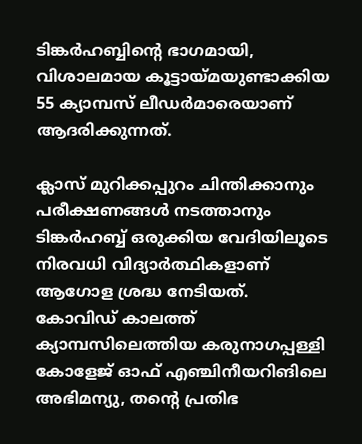ടിങ്കർഹബ്ബിൻ്റെ ഭാഗമായി, വിശാലമായ കൂട്ടായ്‌മയുണ്ടാക്കിയ 55 ക്യാമ്പസ് ലീഡർമാരെയാണ് ആദരിക്കുന്നത്.

ക്ലാസ് മുറിക്കപ്പുറം ചിന്തിക്കാനും പരീക്ഷണങ്ങൾ നടത്താനും ടിങ്കർഹബ്ബ് ഒരുക്കിയ വേദിയിലൂടെ നിരവധി വിദ്യാർത്ഥികളാണ് ആഗോള ശ്രദ്ധ നേടിയത്. കോവിഡ് കാലത്ത് ക്യാമ്പസിലെത്തിയ കരുനാഗപ്പള്ളി കോളേജ് ഓഫ് എഞ്ചിനീയറിങിലെ അഭിമന്യു, തൻ്റെ പ്രതിഭ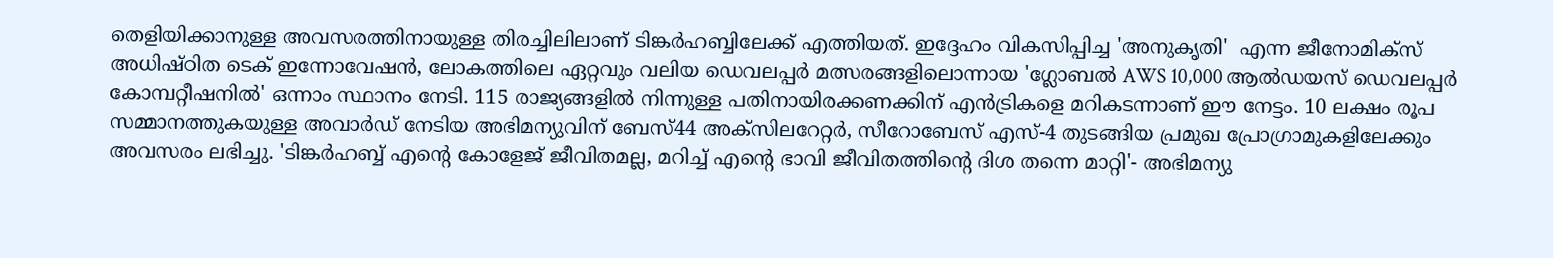തെളിയിക്കാനുള്ള അവസരത്തിനായുള്ള തിരച്ചിലിലാണ് ടിങ്കർഹബ്ബിലേക്ക് എത്തിയത്. ഇദ്ദേഹം വികസിപ്പിച്ച 'അനുകൃതി'  എന്ന ജീനോമിക്സ് അധിഷ്ഠിത ടെക് ഇന്നോവേഷൻ, ലോകത്തിലെ ഏറ്റവും വലിയ ഡെവലപ്പർ മത്സരങ്ങളിലൊന്നായ 'ഗ്ലോബൽ AWS 10,000 ആൽഡയസ് ഡെവലപ്പർ കോമ്പറ്റീഷനിൽ' ഒന്നാം സ്ഥാനം നേടി. 115 രാജ്യങ്ങളിൽ നിന്നുള്ള പതിനായിരക്കണക്കിന് എൻട്രികളെ മറികടന്നാണ് ഈ നേട്ടം. 10 ലക്ഷം രൂപ സമ്മാനത്തുകയുള്ള അവാർഡ് നേടിയ അഭിമന്യുവിന് ബേസ്44 അക്സിലറേറ്റർ, സീറോബേസ് എസ്-4 തുടങ്ങിയ പ്രമുഖ പ്രോഗ്രാമുകളിലേക്കും അവസരം ലഭിച്ചു. 'ടിങ്കർഹബ്ബ് എൻ്റെ കോളേജ് ജീവിതമല്ല, മറിച്ച് എന്റെ ഭാവി ജീവിതത്തിൻ്റെ ദിശ തന്നെ മാറ്റി'- അഭിമന്യു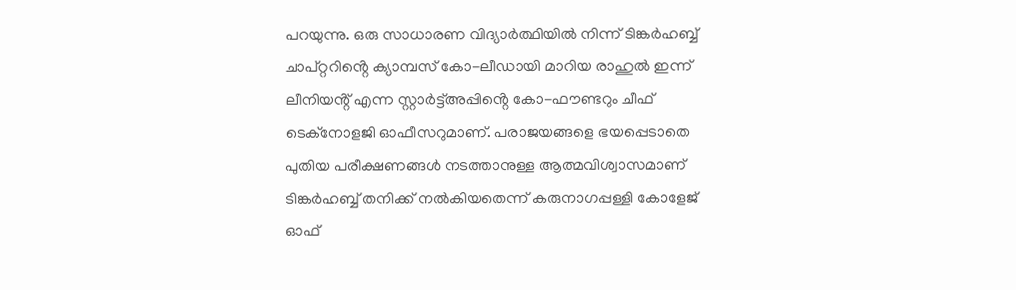പറയുന്നു. ഒരു സാധാരണ വിദ്യാർത്ഥിയിൽ നിന്ന് ടിങ്കർഹബ്ബ് ചാപ്റ്ററിൻ്റെ ക്യാമ്പസ് കോ-ലീഡായി മാറിയ രാഹുൽ ഇന്ന് ലീനിയൻ്റ് എന്ന സ്റ്റാർട്ട്അപ്പിൻ്റെ കോ-ഫൗണ്ടറും ചീഫ് ടെക്നോളജി ഓഫീസറുമാണ്. പരാജയങ്ങളെ ഭയപ്പെടാതെ പുതിയ പരീക്ഷണങ്ങൾ നടത്താനുള്ള ആത്മവിശ്വാസമാണ് ടിങ്കർഹബ്ബ് തനിക്ക് നൽകിയതെന്ന് കരുനാഗപ്പള്ളി കോളേജ് ഓഫ്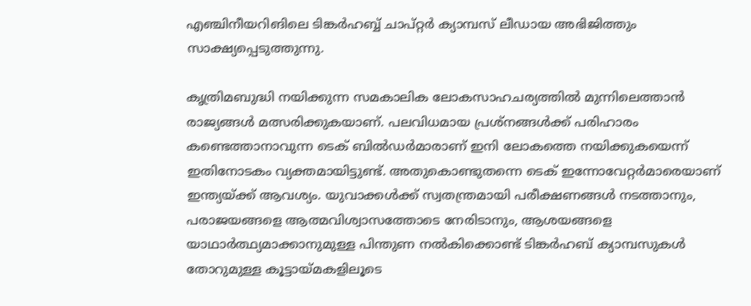എഞ്ചിനീയറിങിലെ ടിങ്കർഹബ്ബ് ചാപ്റ്റർ ക്യാമ്പസ് ലീഡായ അഭിജിത്തും സാക്ഷ്യപ്പെടുത്തുന്നു.

കൃത്രിമബുദ്ധി നയിക്കുന്ന സമകാലിക ലോകസാഹചര്യത്തിൽ മുന്നിലെത്താൻ രാജ്യങ്ങൾ മത്സരിക്കുകയാണ്. പലവിധമായ പ്രശ്‌നങ്ങൾക്ക് പരിഹാരം കണ്ടെത്താനാവുന്ന ടെക് ബിൽഡർമാരാണ് ഇനി ലോകത്തെ നയിക്കുകയെന്ന് ഇതിനോടകം വ്യക്തമായിട്ടുണ്ട്. അതുകൊണ്ടുതന്നെ ടെക് ഇന്നോവേറ്റർമാരെയാണ് ഇന്ത്യയ്ക്ക് ആവശ്യം. യുവാക്കൾക്ക് സ്വതന്ത്രമായി പരീക്ഷണങ്ങൾ നടത്താനും, പരാജയങ്ങളെ ആത്മവിശ്വാസത്തോടെ നേരിടാനും, ആശയങ്ങളെ യാഥാർത്ഥ്യമാക്കാനുമുള്ള പിന്തുണ നൽകിക്കൊണ്ട് ടിങ്കർഹബ് ക്യാമ്പസുകൾ തോറുമുള്ള കൂട്ടായ്മകളിലൂടെ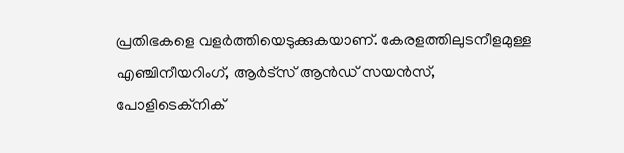പ്രതിഭകളെ വളർത്തിയെടുക്കുകയാണ്. കേരളത്തിലുടനീളമുള്ള എഞ്ചിനീയറിംഗ്, ആർട്സ് ആൻഡ് സയൻസ്, പോളിടെക്നിക്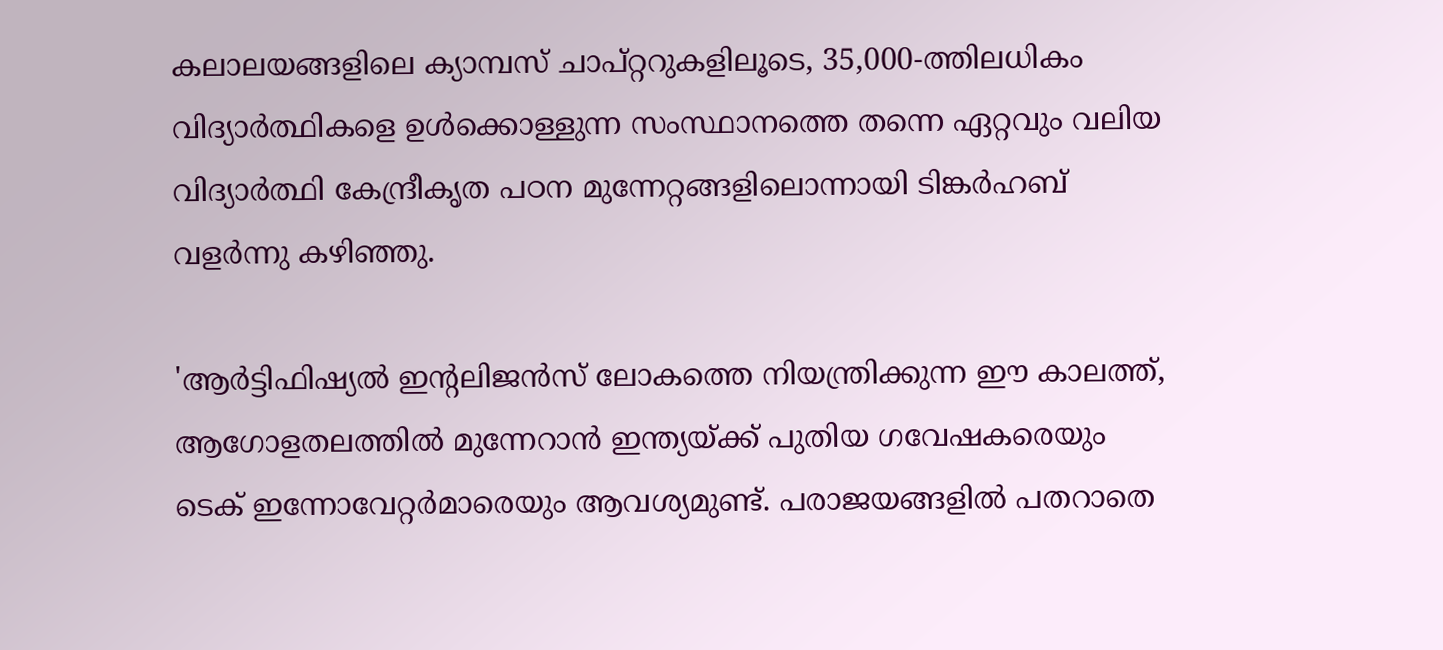കലാലയങ്ങളിലെ ക്യാമ്പസ് ചാപ്റ്ററുകളിലൂടെ, 35,000-ത്തിലധികം വിദ്യാർത്ഥികളെ ഉൾക്കൊള്ളുന്ന സംസ്ഥാനത്തെ തന്നെ ഏറ്റവും വലിയ വിദ്യാർത്ഥി കേന്ദ്രീകൃത പഠന മുന്നേറ്റങ്ങളിലൊന്നായി ടിങ്കർഹബ് വളർന്നു കഴിഞ്ഞു.

'ആർട്ടിഫിഷ്യൽ ഇന്റലിജൻസ് ലോകത്തെ നിയന്ത്രിക്കുന്ന ഈ കാലത്ത്, ആഗോളതലത്തിൽ മുന്നേറാൻ ഇന്ത്യയ്ക്ക് പുതിയ ഗവേഷകരെയും ടെക് ഇന്നോവേറ്റർമാരെയും ആവശ്യമുണ്ട്. പരാജയങ്ങളിൽ പതറാതെ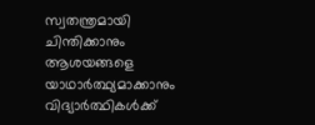സ്വതന്ത്രമായി ചിന്തിക്കാനും ആശയങ്ങളെ യാഥാർത്ഥ്യമാക്കാനും വിദ്യാർത്ഥികൾക്ക്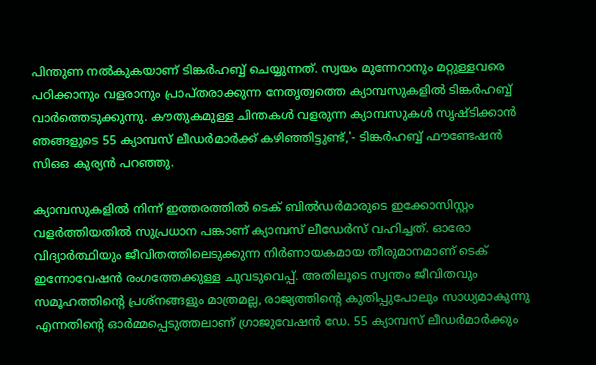പിന്തുണ നൽകുകയാണ് ടിങ്കർഹബ്ബ് ചെയ്യുന്നത്. സ്വയം മുന്നേറാനും മറ്റുള്ളവരെ പഠിക്കാനും വളരാനും പ്രാപ്തരാക്കുന്ന നേതൃത്വത്തെ ക്യാമ്പസുകളിൽ ടിങ്കർഹബ്ബ് വാർത്തെടുക്കുന്നു. കൗതുകമുള്ള ചിന്തകൾ വളരുന്ന ക്യാമ്പസുകൾ സൃഷ്ടിക്കാൻ ഞങ്ങളുടെ 55 ക്യാമ്പസ് ലീഡർമാർക്ക് കഴിഞ്ഞിട്ടുണ്ട്,'- ടിങ്കർഹബ്ബ് ഫൗണ്ടേഷൻ സിഒഒ കുര്യൻ പറഞ്ഞു.

ക്യാമ്പസുകളിൽ നിന്ന് ഇത്തരത്തിൽ ടെക് ബിൽഡർമാരുടെ ഇക്കോസിസ്റ്റം വളർത്തിയതിൽ സുപ്രധാന പങ്കാണ് ക്യാമ്പസ് ലീഡേർസ് വഹിച്ചത്. ഓരോ വിദ്യാർത്ഥിയും ജീവിതത്തിലെടുക്കുന്ന നിർണായകമായ തീരുമാനമാണ് ടെക് ഇന്നോവേഷൻ രംഗത്തേക്കുള്ള ചുവടുവെപ്പ്. അതിലൂടെ സ്വന്തം ജീവിതവും സമൂഹത്തിൻ്റെ പ്രശ്നങ്ങളും മാത്രമല്ല, രാജ്യത്തിൻ്റെ കുതിപ്പുപോലും സാധ്യമാകുന്നു എന്നതിൻ്റെ ഓർമ്മപ്പെടുത്തലാണ് ഗ്രാജുവേഷൻ ഡേ. 55 ക്യാമ്പസ് ലീഡർമാർക്കും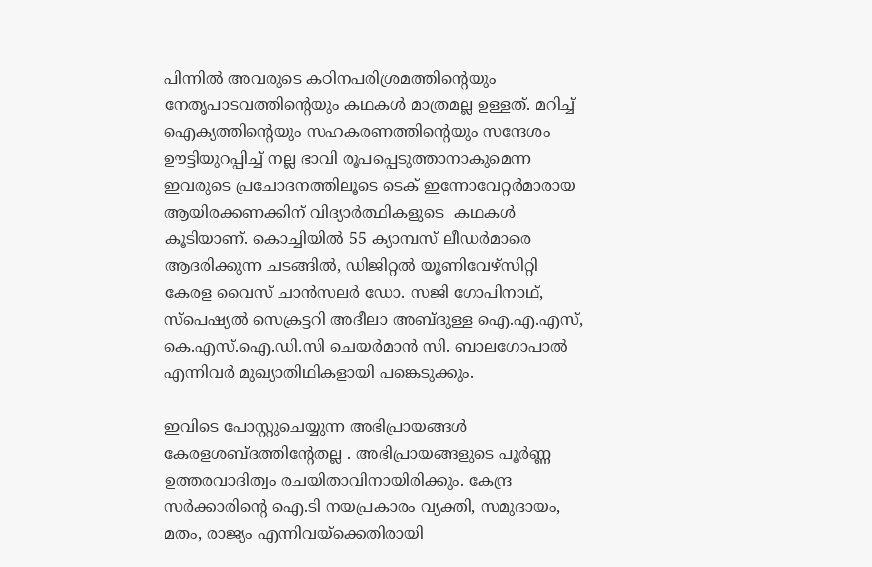പിന്നിൽ അവരുടെ കഠിനപരിശ്രമത്തിൻ്റെയും നേതൃപാടവത്തിൻ്റെയും കഥകൾ മാത്രമല്ല ഉള്ളത്. മറിച്ച് ഐക്യത്തിൻ്റെയും സഹകരണത്തിൻ്റെയും സന്ദേശം ഊട്ടിയുറപ്പിച്ച് നല്ല ഭാവി രൂപപ്പെടുത്താനാകുമെന്ന ഇവരുടെ പ്രചോദനത്തിലൂടെ ടെക് ഇന്നോവേറ്റർമാരായ ആയിരക്കണക്കിന് വിദ്യാർത്ഥികളുടെ  കഥകൾ കൂടിയാണ്. കൊച്ചിയിൽ 55 ക്യാമ്പസ് ലീഡർമാരെ ആദരിക്കുന്ന ചടങ്ങിൽ, ഡിജിറ്റൽ യൂണിവേഴ്സിറ്റി കേരള വൈസ് ചാൻസലർ ഡോ. സജി ഗോപിനാഥ്, സ്പെഷ്യൽ സെക്രട്ടറി അദീലാ അബ്ദുള്ള ഐ.എ.എസ്, കെ.എസ്.ഐ.ഡി.സി ചെയർമാൻ സി. ബാലഗോപാൽ എന്നിവർ മുഖ്യാതിഥികളായി പങ്കെടുക്കും.

ഇവിടെ പോസ്റ്റുചെയ്യുന്ന അഭിപ്രായങ്ങള്‍ കേരളശബ്‌ദത്തിന്റേതല്ല . അഭിപ്രായങ്ങളുടെ പൂര്‍ണ്ണ ഉത്തരവാദിത്വം രചയിതാവിനായിരിക്കും. കേന്ദ്ര സർക്കാരിന്റെ ഐ.ടി നയപ്രകാരം വ്യക്തി, സമുദായം, മതം, രാജ്യം എന്നിവയ്ക്കെതിരായി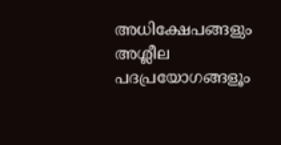അധിക്ഷേപങ്ങളും അശ്ലീല പദപ്രയോഗങ്ങളൂം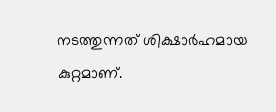നടത്തുന്നത് ശിക്ഷാര്‍ഹമായ കുറ്റമാണ്.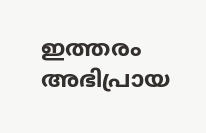ഇത്തരം അഭിപ്രായ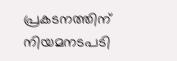പ്രകടനത്തിന് നിയമനടപടി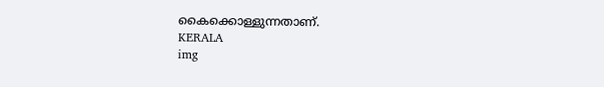കൈക്കൊള്ളുന്നതാണ്.
KERALA
img